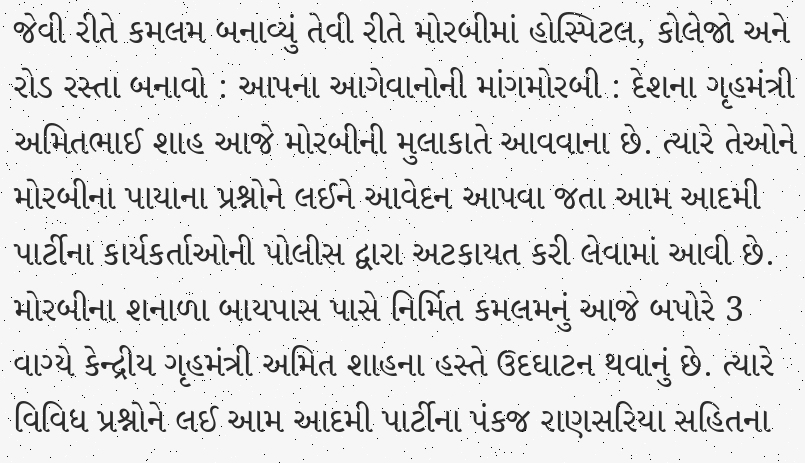જેવી રીતે કમલમ બનાવ્યું તેવી રીતે મોરબીમાં હોસ્પિટલ, કોલેજો અને રોડ રસ્તા બનાવો : આપના આગેવાનોની માંગમોરબી : દેશના ગૃહમંત્રી અમિતભાઈ શાહ આજે મોરબીની મુલાકાતે આવવાના છે. ત્યારે તેઓને મોરબીના પાયાના પ્રશ્નોને લઈને આવેદન આપવા જતા આમ આદમી પાર્ટીના કાર્યકર્તાઓની પોલીસ દ્વારા અટકાયત કરી લેવામાં આવી છે. મોરબીના શનાળા બાયપાસ પાસે નિર્મિત કમલમનું આજે બપોરે 3 વાગ્યે કેન્દ્રીય ગૃહમંત્રી અમિત શાહના હસ્તે ઉદઘાટન થવાનું છે. ત્યારે વિવિધ પ્રશ્નોને લઈ આમ આદમી પાર્ટીના પંકજ રાણસરિયા સહિતના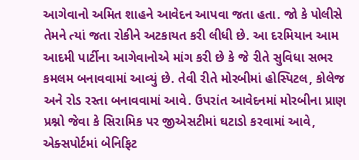આગેવાનો અમિત શાહને આવેદન આપવા જતા હતા. જો કે પોલીસે તેમને ત્યાં જતા રોકીને અટકાયત કરી લીધી છે. આ દરમિયાન આમ આદમી પાર્ટીના આગેવાનોએ માંગ કરી છે કે જે રીતે સુવિધા સભર કમલમ બનાવવામાં આવ્યું છે. તેવી રીતે મોરબીમાં હોસ્પિટલ, કોલેજ અને રોડ રસ્તા બનાવવામાં આવે. ઉપરાંત આવેદનમાં મોરબીના પ્રાણ પ્રશ્નો જેવા કે સિરામિક પર જીએસટીમાં ઘટાડો કરવામાં આવે, એક્સપોર્ટમાં બેનિફિટ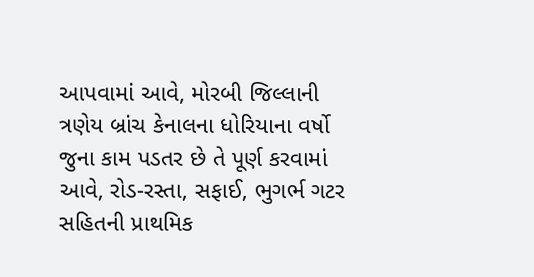આપવામાં આવે, મોરબી જિલ્લાની ત્રણેય બ્રાંચ કેનાલના ધોરિયાના વર્ષો જુના કામ પડતર છે તે પૂર્ણ કરવામાં આવે, રોડ-રસ્તા, સફાઈ, ભુગર્ભ ગટર સહિતની પ્રાથમિક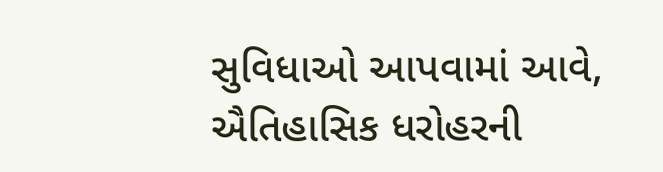સુવિધાઓ આપવામાં આવે, ઐતિહાસિક ધરોહરની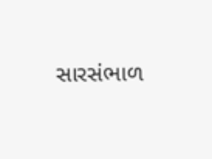સારસંભાળ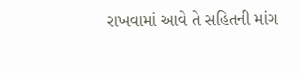રાખવામાં આવે તે સહિતની માંગ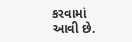કરવામાં આવી છે.